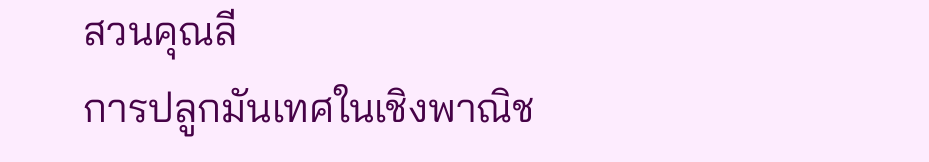สวนคุณลี
การปลูกมันเทศในเชิงพาณิช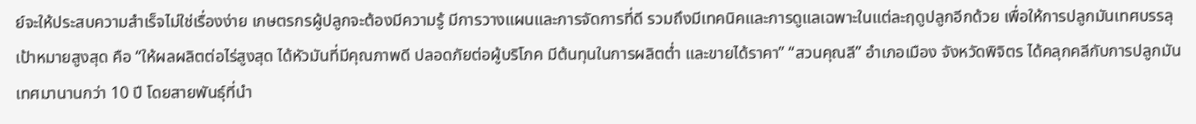ย์จะให้ประสบความสำเร็จไม่ใช่เรื่องง่าย เกษตรกรผู้ปลูกจะต้องมีความรู้ มีการวางแผนและการจัดการที่ดี รวมถึงมีเทคนิคและการดูแลเฉพาะในแต่ละฤดูปลูกอีกด้วย เพื่อให้การปลูกมันเทศบรรลุเป้าหมายสูงสุด คือ “ให้ผลผลิตต่อไร่สูงสุด ได้หัวมันที่มีคุณภาพดี ปลอดภัยต่อผู้บริโภค มีต้นทุนในการผลิตต่ำ และขายได้ราคา” “สวนคุณลี” อำเภอเมือง จังหวัดพิจิตร ได้คลุกคลีกับการปลูกมันเทศมานานกว่า 10 ปี โดยสายพันธุ์ที่นำ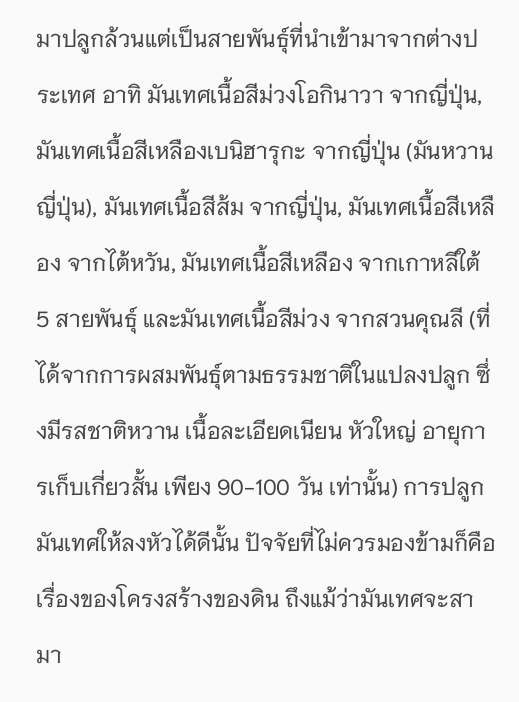มาปลูกล้วนแต่เป็นสายพันธุ์ที่นำเข้ามาจากต่างประเทศ อาทิ มันเทศเนื้อสีม่วงโอกินาวา จากญี่ปุ่น, มันเทศเนื้อสีเหลืองเบนิฮารุกะ จากญี่ปุ่น (มันหวานญี่ปุ่น), มันเทศเนื้อสีส้ม จากญี่ปุ่น, มันเทศเนื้อสีเหลือง จากไต้หวัน, มันเทศเนื้อสีเหลือง จากเกาหลีใต้ 5 สายพันธุ์ และมันเทศเนื้อสีม่วง จากสวนคุณลี (ที่ได้จากการผสมพันธุ์ตามธรรมชาติในแปลงปลูก ซึ่งมีรสชาติหวาน เนื้อละเอียดเนียน หัวใหญ่ อายุการเก็บเกี่ยวสั้น เพียง 90-100 วัน เท่านั้น) การปลูกมันเทศให้ลงหัวได้ดีนั้น ปัจจัยที่ไม่ควรมองข้ามก็คือ เรื่องของโครงสร้างของดิน ถึงแม้ว่ามันเทศจะสามา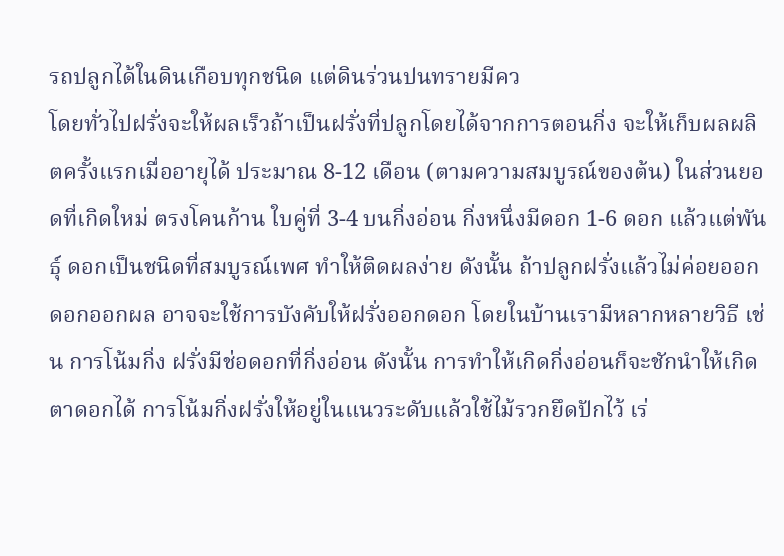รถปลูกได้ในดินเกือบทุกชนิด แต่ดินร่วนปนทรายมีคว
โดยทั่วไปฝรั่งจะให้ผลเร็วถ้าเป็นฝรั่งที่ปลูกโดยได้จากการตอนกิ่ง จะให้เก็บผลผลิตครั้งแรกเมื่ออายุได้ ประมาณ 8-12 เดือน (ตามความสมบูรณ์ของต้น) ในส่วนยอดที่เกิดใหม่ ตรงโคนก้าน ใบคู่ที่ 3-4 บนกิ่งอ่อน กิ่งหนึ่งมีดอก 1-6 ดอก แล้วแต่พันธุ์ ดอกเป็นชนิดที่สมบูรณ์เพศ ทำให้ติดผลง่าย ดังนั้น ถ้าปลูกฝรั่งแล้วไม่ค่อยออกดอกออกผล อาจจะใช้การบังคับให้ฝรั่งออกดอก โดยในบ้านเรามีหลากหลายวิธี เช่น การโน้มกิ่ง ฝรั่งมีช่อดอกที่กิ่งอ่อน ดังนั้น การทำให้เกิดกิ่งอ่อนก็จะชักนำให้เกิดตาดอกได้ การโน้มกิ่งฝรั่งให้อยู่ในแนวระดับแล้วใช้ไม้รวกยึดปักไว้ เร่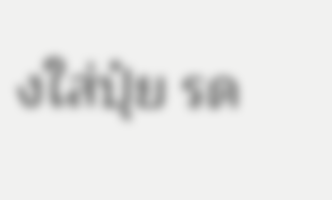งใส่ปุ๋ย รด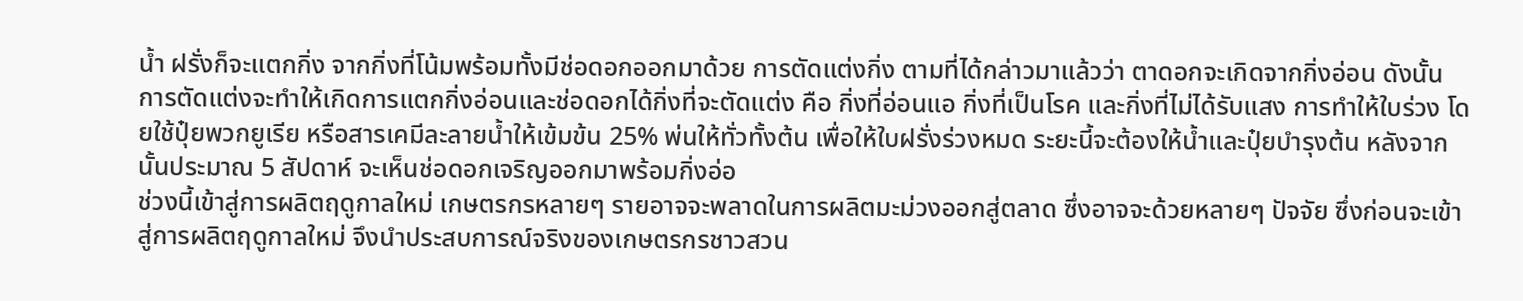น้ำ ฝรั่งก็จะแตกกิ่ง จากกิ่งที่โน้มพร้อมทั้งมีช่อดอกออกมาด้วย การตัดแต่งกิ่ง ตามที่ได้กล่าวมาแล้วว่า ตาดอกจะเกิดจากกิ่งอ่อน ดังนั้น การตัดแต่งจะทำให้เกิดการแตกกิ่งอ่อนและช่อดอกได้กิ่งที่จะตัดแต่ง คือ กิ่งที่อ่อนแอ กิ่งที่เป็นโรค และกิ่งที่ไม่ได้รับแสง การทำให้ใบร่วง โดยใช้ปุ๋ยพวกยูเรีย หรือสารเคมีละลายน้ำให้เข้มข้น 25% พ่นให้ทั่วทั้งต้น เพื่อให้ใบฝรั่งร่วงหมด ระยะนี้จะต้องให้น้ำและปุ๋ยบำรุงต้น หลังจากนั้นประมาณ 5 สัปดาห์ จะเห็นช่อดอกเจริญออกมาพร้อมกิ่งอ่อ
ช่วงนี้เข้าสู่การผลิตฤดูกาลใหม่ เกษตรกรหลายๆ รายอาจจะพลาดในการผลิตมะม่วงออกสู่ตลาด ซึ่งอาจจะด้วยหลายๆ ปัจจัย ซึ่งก่อนจะเข้าสู่การผลิตฤดูกาลใหม่ จึงนำประสบการณ์จริงของเกษตรกรชาวสวน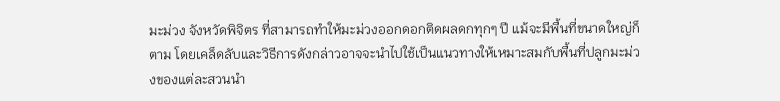มะม่วง จังหวัดพิจิตร ที่สามารถทำให้มะม่วงออกดอกติดผลดกทุกๆ ปี แม้จะมีพื้นที่ขนาดใหญ่ก็ตาม โดยเคล็ดลับและวิธีการดังกล่าวอาจจะนำไปใช้เป็นแนวทางให้เหมาะสมกับพื้นที่ปลูกมะม่วงของแต่ละสวนนำ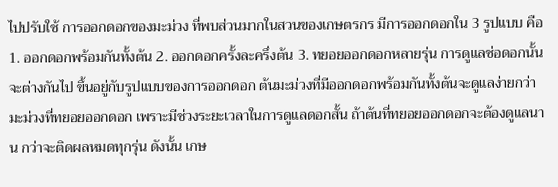ไปปรับใช้ การออกดอกของมะม่วง ที่พบส่วนมากในสวนของเกษตรกร มีการออกดอกใน 3 รูปแบบ คือ 1. ออกดอกพร้อมกันทั้งต้น 2. ออกดอกครั้งละครึ่งต้น 3. ทยอยออกดอกหลายรุ่น การดูแลช่อดอกนั้นจะต่างกันไป ขึ้นอยู่กับรูปแบบของการออกดอก ต้นมะม่วงที่มีออกดอกพร้อมกันทั้งต้นจะดูแลง่ายกว่ามะม่วงที่ทยอยออกดอก เพราะมีช่วงระยะเวลาในการดูแลดอกสั้น ถ้าต้นที่ทยอยออกดอกจะต้องดูแลนาน กว่าจะติดผลหมดทุกรุ่น ดังนั้น เกษ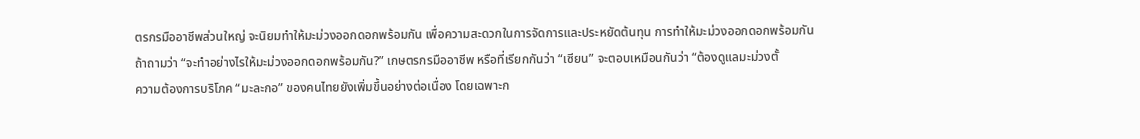ตรกรมืออาชีพส่วนใหญ่ จะนิยมทำให้มะม่วงออกดอกพร้อมกัน เพื่อความสะดวกในการจัดการและประหยัดต้นทุน การทำให้มะม่วงออกดอกพร้อมกัน ถ้าถามว่า “จะทำอย่างไรให้มะม่วงออกดอกพร้อมกัน?” เกษตรกรมืออาชีพ หรือที่เรียกกันว่า “เซียน” จะตอบเหมือนกันว่า “ต้องดูแลมะม่วงตั้
ความต้องการบริโภค “มะละกอ” ของคนไทยยังเพิ่มขึ้นอย่างต่อเนื่อง โดยเฉพาะก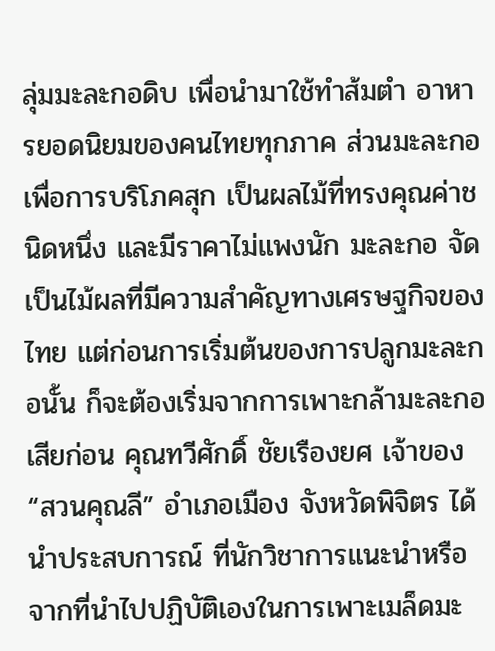ลุ่มมะละกอดิบ เพื่อนำมาใช้ทำส้มตำ อาหารยอดนิยมของคนไทยทุกภาค ส่วนมะละกอเพื่อการบริโภคสุก เป็นผลไม้ที่ทรงคุณค่าชนิดหนึ่ง และมีราคาไม่แพงนัก มะละกอ จัดเป็นไม้ผลที่มีความสำคัญทางเศรษฐกิจของไทย แต่ก่อนการเริ่มต้นของการปลูกมะละกอนั้น ก็จะต้องเริ่มจากการเพาะกล้ามะละกอเสียก่อน คุณทวีศักดิ์ ชัยเรืองยศ เจ้าของ “สวนคุณลี” อำเภอเมือง จังหวัดพิจิตร ได้นำประสบการณ์ ที่นักวิชาการแนะนำหรือจากที่นำไปปฏิบัติเองในการเพาะเมล็ดมะ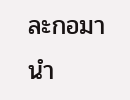ละกอมานำ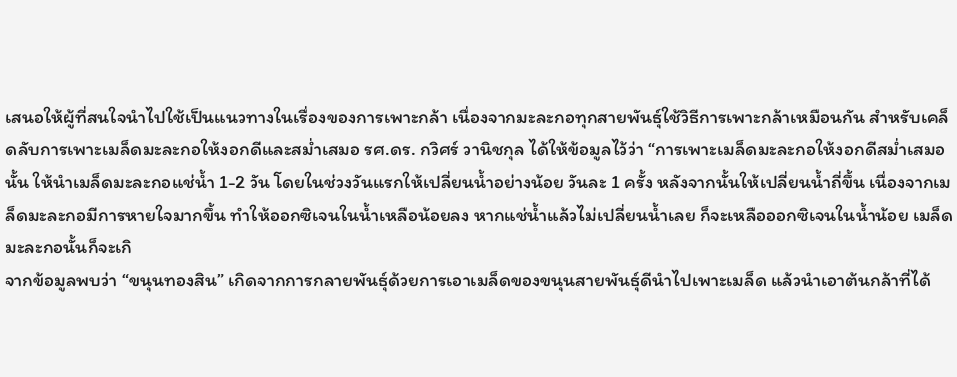เสนอให้ผู้ที่สนใจนำไปใช้เป็นแนวทางในเรื่องของการเพาะกล้า เนื่องจากมะละกอทุกสายพันธุ์ใช้วิธีการเพาะกล้าเหมือนกัน สำหรับเคล็ดลับการเพาะเมล็ดมะละกอให้งอกดีและสม่ำเสมอ รศ.ดร. กวิศร์ วานิชกุล ได้ให้ข้อมูลไว้ว่า “การเพาะเมล็ดมะละกอให้งอกดีสม่ำเสมอนั้น ให้นำเมล็ดมะละกอแช่น้ำ 1-2 วัน โดยในช่วงวันแรกให้เปลี่ยนน้ำอย่างน้อย วันละ 1 ครั้ง หลังจากนั้นให้เปลี่ยนน้ำถี่ขึ้น เนื่องจากเมล็ดมะละกอมีการหายใจมากขึ้น ทำให้ออกซิเจนในน้ำเหลือน้อยลง หากแช่น้ำแล้วไม่เปลี่ยนน้ำเลย ก็จะเหลือออกซิเจนในน้ำน้อย เมล็ดมะละกอนั้นก็จะเกิ
จากข้อมูลพบว่า “ขนุนทองสิน” เกิดจากการกลายพันธุ์ด้วยการเอาเมล็ดของขนุนสายพันธุ์ดีนำไปเพาะเมล็ด แล้วนำเอาต้นกล้าที่ได้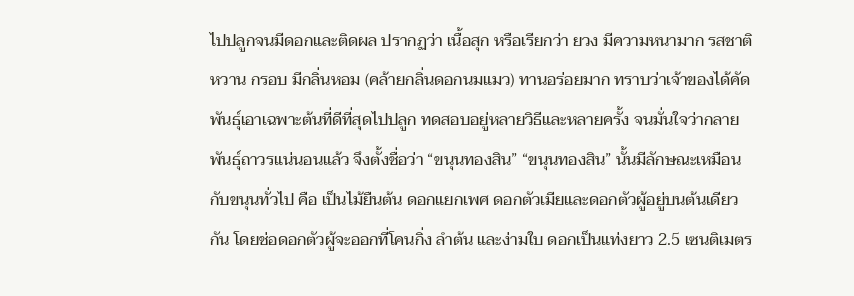ไปปลูกจนมีดอกและติดผล ปรากฏว่า เนื้อสุก หรือเรียกว่า ยวง มีความหนามาก รสชาติหวาน กรอบ มีกลิ่นหอม (คล้ายกลิ่นดอกนมแมว) ทานอร่อยมาก ทราบว่าเจ้าของได้คัดพันธุ์เอาเฉพาะต้นที่ดีที่สุดไปปลูก ทดสอบอยู่หลายวิธีและหลายครั้ง จนมั่นใจว่ากลายพันธุ์ถาวรแน่นอนแล้ว จึงตั้งชื่อว่า “ขนุนทองสิน” “ขนุนทองสิน” นั้นมีลักษณะเหมือนกับขนุนทั่วไป คือ เป็นไม้ยืนต้น ดอกแยกเพศ ดอกตัวเมียและดอกตัวผู้อยู่บนต้นเดียวกัน โดยช่อดอกตัวผู้จะออกที่โคนกิ่ง ลำต้น และง่ามใบ ดอกเป็นแท่งยาว 2.5 เซนติเมตร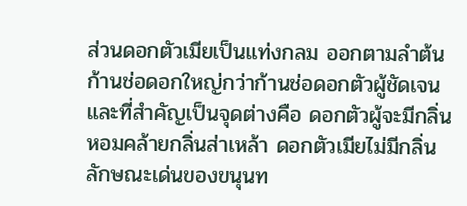ส่วนดอกตัวเมียเป็นแท่งกลม ออกตามลำต้น ก้านช่อดอกใหญ่กว่าก้านช่อดอกตัวผู้ชัดเจน และที่สำคัญเป็นจุดต่างคือ ดอกตัวผู้จะมีกลิ่นหอมคล้ายกลิ่นส่าเหล้า ดอกตัวเมียไม่มีกลิ่น ลักษณะเด่นของขนุนท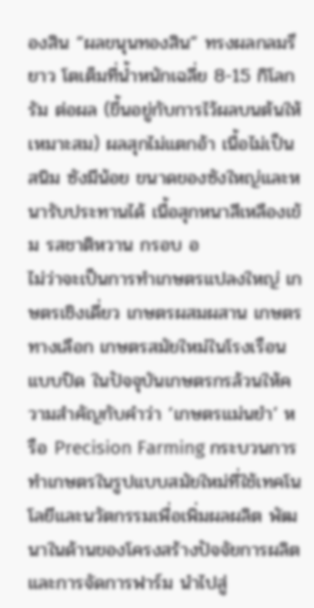องสิน “ผลขนุนทองสิน” ทรงผลกลมรียาว โตเต็มที่น้ำหนักเฉลี่ย 8-15 กิโลกรัม ต่อผล (ขึ้นอยู่กับการไว้ผลบนต้นให้เหมาะสม) ผลสุกไม่แตกอ้า เนื้อไม่เป็นสนิม ซังมีน้อย ขนาดของซังใหญ่และหนารับประทานได้ เนื้อสุกหนาสีเหลืองเข้ม รสชาติหวาน กรอบ อ
ไม่ว่าจะเป็นการทำเกษตรแปลงใหญ่ เกษตรเชิงเดี่ยว เกษตรผสมผสาน เกษตรทางเลือก เกษตรสมัยใหม่ในโรงเรือนแบบปิด ในปัจจุบันเกษตรกรล้วนให้ความสำคัญกับคำว่า ‘เกษตรแม่นยำ’ หรือ Precision Farming กระบวนการทำเกษตรในรูปแบบสมัยใหม่ที่ใช้เทคโนโลยีและนวัตกรรมเพื่อเพิ่มผลผลิต พัฒนาในด้านของโครงสร้างปัจจัยการผลิต และการจัดการฟาร์ม นำไปสู่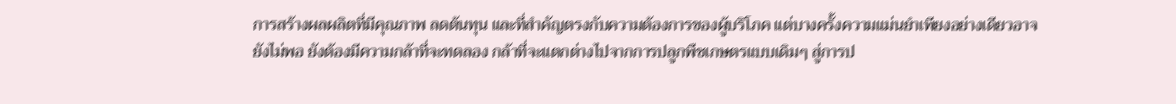การสร้างผลผลิตที่มีคุณภาพ ลดต้นทุน และที่สำคัญตรงกับความต้องการของผู้บริโภค แต่บางครั้งความแม่นยำเพียงอย่างเดียวอาจยังไม่พอ ยังต้องมีความกล้าที่จะทดลอง กล้าที่จะแตกต่างไปจากการปลูกพืชเกษตรแบบเดิมๆ สู่การป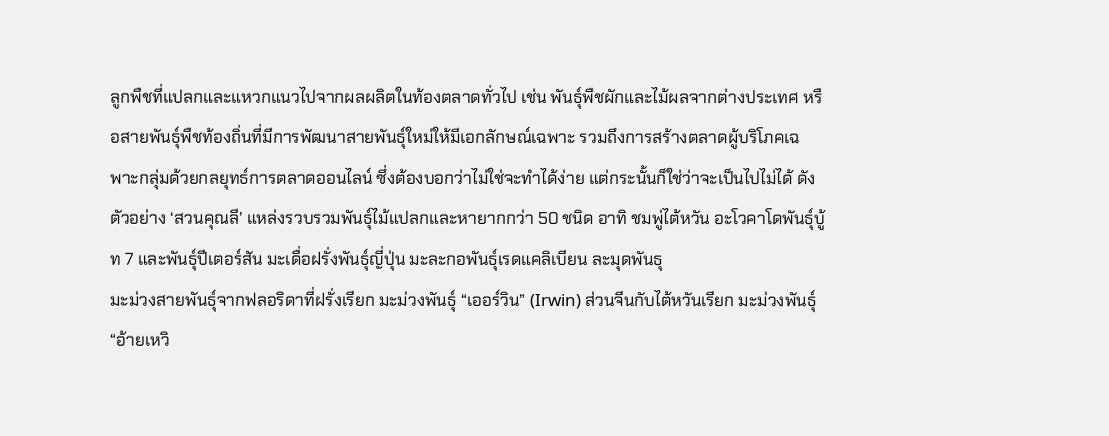ลูกพืชที่แปลกและแหวกแนวไปจากผลผลิตในท้องตลาดทั่วไป เช่น พันธุ์พืชผักและไม้ผลจากต่างประเทศ หรือสายพันธุ์พืชท้องถิ่นที่มีการพัฒนาสายพันธุ์ใหม่ให้มีเอกลักษณ์เฉพาะ รวมถึงการสร้างตลาดผู้บริโภคเฉพาะกลุ่มด้วยกลยุทธ์การตลาดออนไลน์ ซึ่งต้องบอกว่าไม่ใช่จะทำได้ง่าย แต่กระนั้นก็ใช่ว่าจะเป็นไปไม่ได้ ดังตัวอย่าง ‘สวนคุณลี’ แหล่งรวบรวมพันธุ์ไม้แปลกและหายากกว่า 50 ชนิด อาทิ ชมพู่ไต้หวัน อะโวคาโดพันธุ์บู้ท 7 และพันธุ์ปีเตอร์สัน มะเดื่อฝรั่งพันธุ์ญี่ปุ่น มะละกอพันธุ์เรดแคลิเบียน ละมุดพันธุ
มะม่วงสายพันธุ์จากฟลอริดาที่ฝรั่งเรียก มะม่วงพันธุ์ “เออร์วิน” (Irwin) ส่วนจีนกับไต้หวันเรียก มะม่วงพันธุ์ “อ้ายเหวิ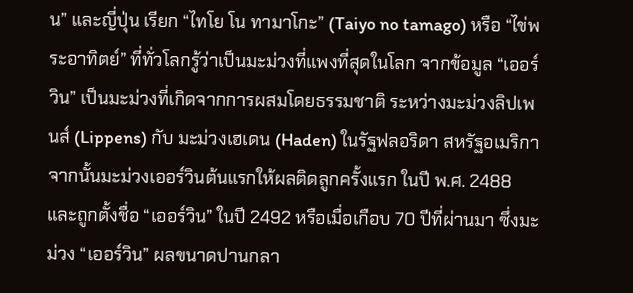น” และญี่ปุ่น เรียก “ไทโย โน ทามาโกะ” (Taiyo no tamago) หรือ “ไข่พระอาทิตย์” ที่ทั่วโลกรู้ว่าเป็นมะม่วงที่แพงที่สุดในโลก จากข้อมูล “เออร์วิน” เป็นมะม่วงที่เกิดจากการผสมโดยธรรมชาติ ระหว่างมะม่วงลิปเพนส์ (Lippens) กับ มะม่วงเฮเดน (Haden) ในรัฐฟลอริดา สหรัฐอเมริกา จากนั้นมะม่วงเออร์วินต้นแรกให้ผลติดลูกครั้งแรก ในปี พ.ศ. 2488 และถูกตั้งชื่อ “เออร์วิน” ในปี 2492 หรือเมื่อเกือบ 70 ปีที่ผ่านมา ซึ่งมะม่วง “เออร์วิน” ผลขนาดปานกลา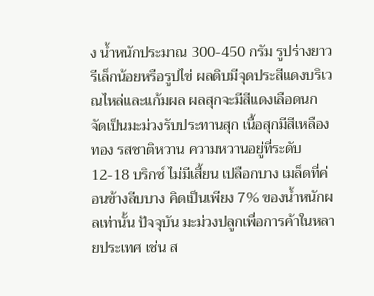ง น้ำหนักประมาณ 300-450 กรัม รูปร่างยาวรีเล็กน้อยหรือรูปไข่ ผลดิบมีจุดประสีแดงบริเวณไหล่และแก้มผล ผลสุกจะมีสีแดงเลือดนก จัดเป็นมะม่วงรับประทานสุก เนื้อสุกมีสีเหลืองทอง รสชาติหวาน ความหวานอยู่ที่ระดับ 12-18 บริกซ์ ไม่มีเสี้ยน เปลือกบาง เมล็ดที่ค่อนข้างลีบบาง คิดเป็นเพียง 7% ของน้ำหนักผลเท่านั้น ปัจจุบัน มะม่วงปลูกเพื่อการค้าในหลายประเทศ เช่น ส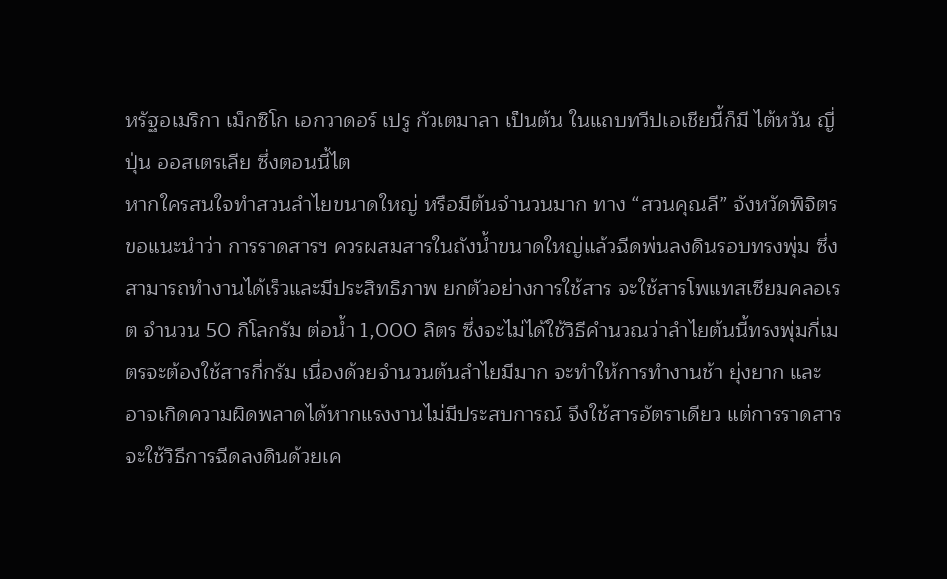หรัฐอเมริกา เม็กซิโก เอกวาดอร์ เปรู กัวเตมาลา เป็นต้น ในแถบทวีปเอเชียนี้ก็มี ไต้หวัน ญี่ปุ่น ออสเตรเลีย ซึ่งตอนนี้ไต
หากใครสนใจทำสวนลำไยขนาดใหญ่ หรือมีต้นจำนวนมาก ทาง “สวนคุณลี” จังหวัดพิจิตร ขอแนะนำว่า การราดสารฯ ควรผสมสารในถังน้ำขนาดใหญ่แล้วฉีดพ่นลงดินรอบทรงพุ่ม ซึ่งสามารถทำงานได้เร็วและมีประสิทธิภาพ ยกตัวอย่างการใช้สาร จะใช้สารโพแทสเซียมคลอเรต จำนวน 50 กิโลกรัม ต่อน้ำ 1,000 ลิตร ซึ่งจะไม่ได้ใช้วิธีคำนวณว่าลำไยต้นนี้ทรงพุ่มกี่เมตรจะต้องใช้สารกี่กรัม เนื่องด้วยจำนวนต้นลำไยมีมาก จะทำให้การทำงานช้า ยุ่งยาก และอาจเกิดความผิดพลาดได้หากแรงงานไม่มีประสบการณ์ จึงใช้สารอัตราเดียว แต่การราดสารจะใช้วิธีการฉีดลงดินด้วยเค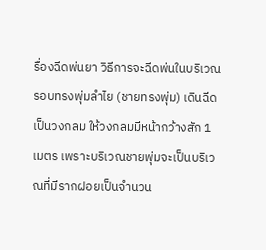รื่องฉีดพ่นยา วิธีการจะฉีดพ่นในบริเวณรอบทรงพุ่มลำไย (ชายทรงพุ่ม) เดินฉีดเป็นวงกลม ให้วงกลมมีหน้ากว้างสัก 1 เมตร เพราะบริเวณชายพุ่มจะเป็นบริเวณที่มีรากฝอยเป็นจำนวน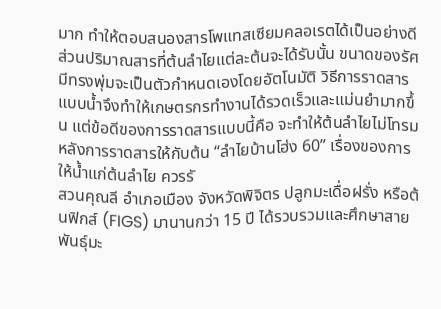มาก ทำให้ตอบสนองสารโพแทสเซียมคลอเรตได้เป็นอย่างดี ส่วนปริมาณสารที่ต้นลำไยแต่ละต้นจะได้รับนั้น ขนาดของรัศมีทรงพุ่มจะเป็นตัวกำหนดเองโดยอัตโนมัติ วิธีการราดสารแบบน้ำจึงทำให้เกษตรกรทำงานได้รวดเร็วและแม่นยำมากขึ้น แต่ข้อดีของการราดสารแบบนี้คือ จะทำให้ต้นลำไยไม่โทรม หลังการราดสารให้กับต้น “ลำไยบ้านโฮ่ง 60” เรื่องของการให้น้ำแก่ต้นลำไย ควรรั
สวนคุณลี อำเภอเมือง จังหวัดพิจิตร ปลูกมะเดื่อฝรั่ง หรือต้นฟิกส์ (FIGS) มานานกว่า 15 ปี ได้รวบรวมและศึกษาสายพันธุ์มะ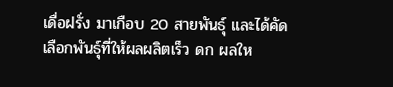เดื่อฝรั่ง มาเกือบ 20 สายพันธุ์ และได้คัดเลือกพันธุ์ที่ให้ผลผลิตเร็ว ดก ผลให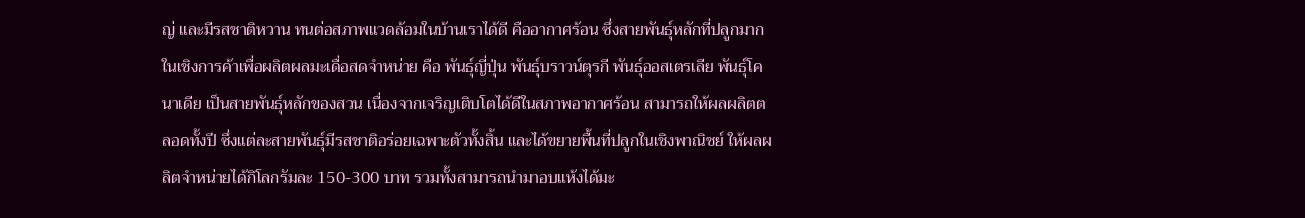ญ่ และมีรสชาติหวาน ทนต่อสภาพแวดล้อมในบ้านเราได้ดี คืออากาศร้อน ซึ่งสายพันธุ์หลักที่ปลูกมากในเชิงการค้าเพื่อผลิตผลมะเดื่อสดจำหน่าย คือ พันธุ์ญี่ปุ่น พันธุ์บราวน์ตุรกี พันธุ์ออสเตรเลีย พันธุ์โคนาเดีย เป็นสายพันธุ์หลักของสวน เนื่องจากเจริญเติบโตได้ดีในสภาพอากาศร้อน สามารถให้ผลผลิตตลอดทั้งปี ซึ่งแต่ละสายพันธุ์มีรสชาติอร่อยเฉพาะตัวทั้งสิ้น และได้ขยายพื้นที่ปลูกในเชิงพาณิชย์ ให้ผลผลิตจำหน่ายได้กิโลกรัมละ 150-300 บาท รวมทั้งสามารถนำมาอบแห้งได้มะ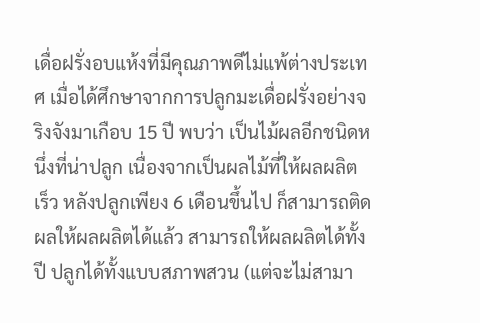เดื่อฝรั่งอบแห้งที่มีคุณภาพดีไม่แพ้ต่างประเทศ เมื่อได้ศึกษาจากการปลูกมะเดื่อฝรั่งอย่างจริงจังมาเกือบ 15 ปี พบว่า เป็นไม้ผลอีกชนิดหนึ่งที่น่าปลูก เนื่องจากเป็นผลไม้ที่ให้ผลผลิตเร็ว หลังปลูกเพียง 6 เดือนขึ้นไป ก็สามารถติดผลให้ผลผลิตได้แล้ว สามารถให้ผลผลิตได้ทั้งปี ปลูกได้ทั้งแบบสภาพสวน (แต่จะไม่สามา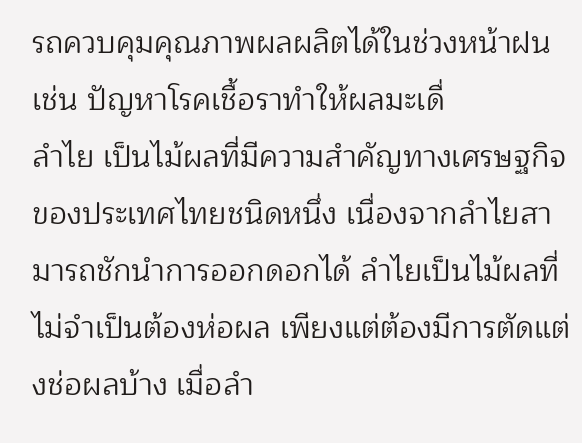รถควบคุมคุณภาพผลผลิตได้ในช่วงหน้าฝน เช่น ปัญหาโรคเชื้อราทำให้ผลมะเดื่
ลำไย เป็นไม้ผลที่มีความสำคัญทางเศรษฐกิจของประเทศไทยชนิดหนึ่ง เนื่องจากลำไยสามารถชักนำการออกดอกได้ ลำไยเป็นไม้ผลที่ไม่จำเป็นต้องห่อผล เพียงแต่ต้องมีการตัดแต่งช่อผลบ้าง เมื่อลำ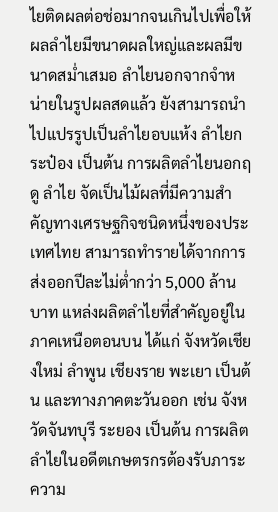ไยติดผลต่อช่อมากจนเกินไปเพื่อให้ผลลำไยมีขนาดผลใหญ่และผลมีขนาดสม่ำเสมอ ลำไยนอกจากจำหน่ายในรูปผลสดแล้ว ยังสามารถนำไปแปรรูปเป็นลำไยอบแห้ง ลำไยกระป๋อง เป็นต้น การผลิตลำไยนอกฤดู ลำไย จัดเป็นไม้ผลที่มีความสำคัญทางเศรษฐกิจชนิดหนึ่งของประเทศไทย สามารถทำรายได้จากการส่งออกปีละไม่ต่ำกว่า 5,000 ล้านบาท แหล่งผลิตลำไยที่สำคัญอยู่ในภาคเหนือตอนบน ได้แก่ จังหวัดเชียงใหม่ ลำพูน เชียงราย พะเยา เป็นต้น และทางภาคตะวันออก เช่น จังหวัดจันทบุรี ระยอง เป็นต้น การผลิตลำไยในอดีตเกษตรกรต้องรับภาระความ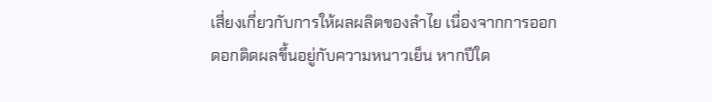เสี่ยงเกี่ยวกับการให้ผลผลิตของลำไย เนื่องจากการออกดอกติดผลขึ้นอยู่กับความหนาวเย็น หากปีใด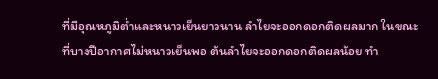ที่มีอุณหภูมิต่ำและหนาวเย็นยาวนาน ลำไยจะออกดอกติดผลมาก ในขณะที่บางปีอากาศไม่หนาวเย็นพอ ต้นลำไยจะออกดอกติดผลน้อย ทำ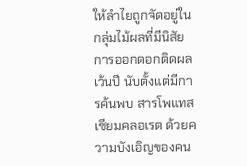ให้ลำไยถูกจัดอยู่ในกลุ่มไม้ผลที่มีนิสัยการออกดอกติดผลเว้นปี นับตั้งแต่มีการค้นพบ สารโพแทสเซียมคลอเรต ด้วยความบังเอิญของคน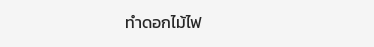ทำดอกไม้ไฟ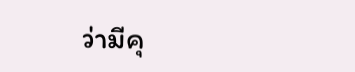ว่ามีคุ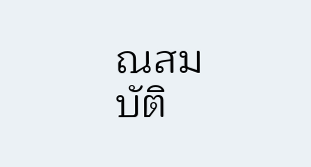ณสมบัติ